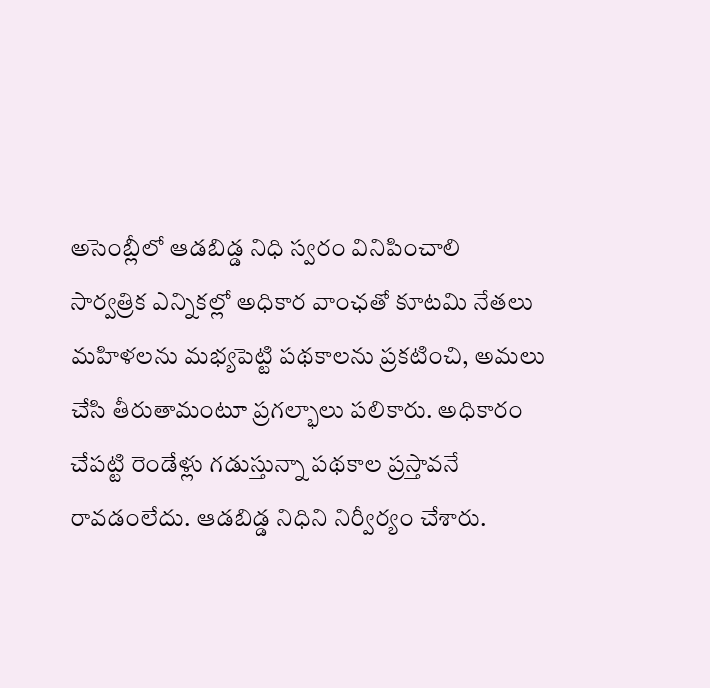అసెంబ్లీలో ఆడబిడ్డ నిధి స్వరం వినిపించాలి
సార్వత్రిక ఎన్నికల్లో అధికార వాంఛతో కూటమి నేతలు మహిళలను మభ్యపెట్టి పథకాలను ప్రకటించి, అమలు చేసి తీరుతామంటూ ప్రగల్భాలు పలికారు. అధికారం చేపట్టి రెండేళ్లు గడుస్తున్నా పథకాల ప్రస్తావనే రావడంలేదు. ఆడబిడ్డ నిధిని నిర్వీర్యం చేశారు.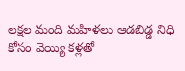లక్షల మంది మహిళలు ఆడబిడ్డ నిధి కోసం వెయ్యి కళ్లతో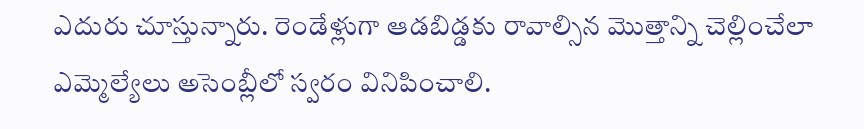ఎదురు చూస్తున్నారు. రెండేళ్లుగా ఆడబిడ్డకు రావాల్సిన మొత్తాన్ని చెల్లించేలా ఎమ్మెల్యేలు అసెంబ్లీలో స్వరం వినిపించాలి.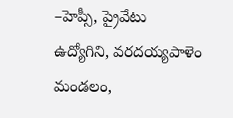–హెప్సీ, ప్రైవేటు
ఉద్యోగిని, వరదయ్యపాళెం మండలం,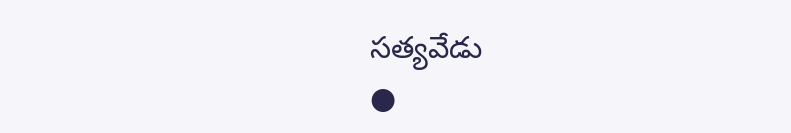సత్యవేడు
●